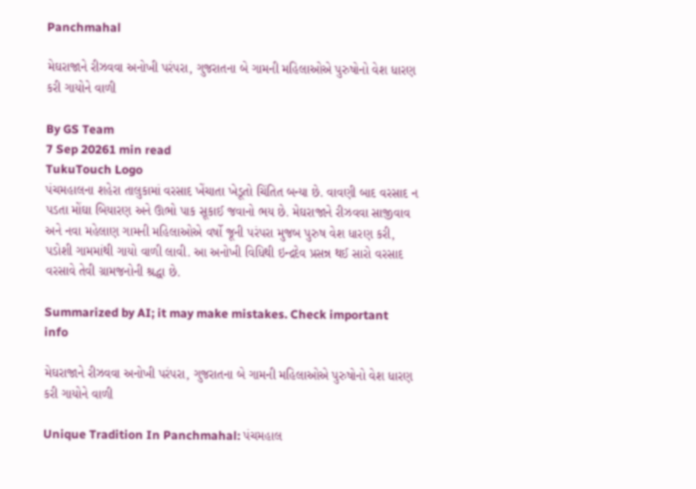Panchmahal

મેઘરાજાને રીઝવવા અનોખી પરંપરા, ગુજરાતના બે ગામની મહિલાઓએ પુરુષોનો વેશ ધારણ કરી ગાયોને વાળી

By GS Team
7 Sep 20261 min read
TukuTouch Logo
પંચમહાલના શહેરા તાલુકામાં વરસાદ ખેંચાતા ખેડૂતો ચિંતિત બન્યા છે. વાવણી બાદ વરસાદ ન પડતા મોંઘા બિયારણ અને ઊભો પાક સૂકાઈ જવાનો ભય છે. મેઘરાજાને રીઝવવા સાજીવાવ અને નવા મહેલાણ ગામની મહિલાઓએ વર્ષો જૂની પરંપરા મુજબ પુરુષ વેશ ધારણ કરી, પડોશી ગામમાંથી ગાયો વાળી લાવી. આ અનોખી વિધિથી ઇન્દ્રદેવ પ્રસન્ન થઈ સારો વરસાદ વરસાવે તેવી ગ્રામજનોની શ્રદ્ધા છે.

Summarized by AI; it may make mistakes. Check important info

મેઘરાજાને રીઝવવા અનોખી પરંપરા, ગુજરાતના બે ગામની મહિલાઓએ પુરુષોનો વેશ ધારણ કરી ગાયોને વાળી

Unique Tradition In Panchmahal: પંચમહાલ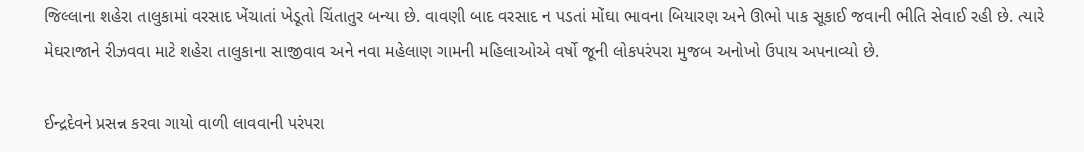જિલ્લાના શહેરા તાલુકામાં વરસાદ ખેંચાતાં ખેડૂતો ચિંતાતુર બન્યા છે. વાવણી બાદ વરસાદ ન પડતાં મોંઘા ભાવના બિયારણ અને ઊભો પાક સૂકાઈ જવાની ભીતિ સેવાઈ રહી છે. ત્યારે મેઘરાજાને રીઝવવા માટે શહેરા તાલુકાના સાજીવાવ અને નવા મહેલાણ ગામની મહિલાઓએ વર્ષો જૂની લોકપરંપરા મુજબ અનોખો ઉપાય અપનાવ્યો છે.

ઈન્દ્રદેવને પ્રસન્ન કરવા ગાયો વાળી લાવવાની પરંપરા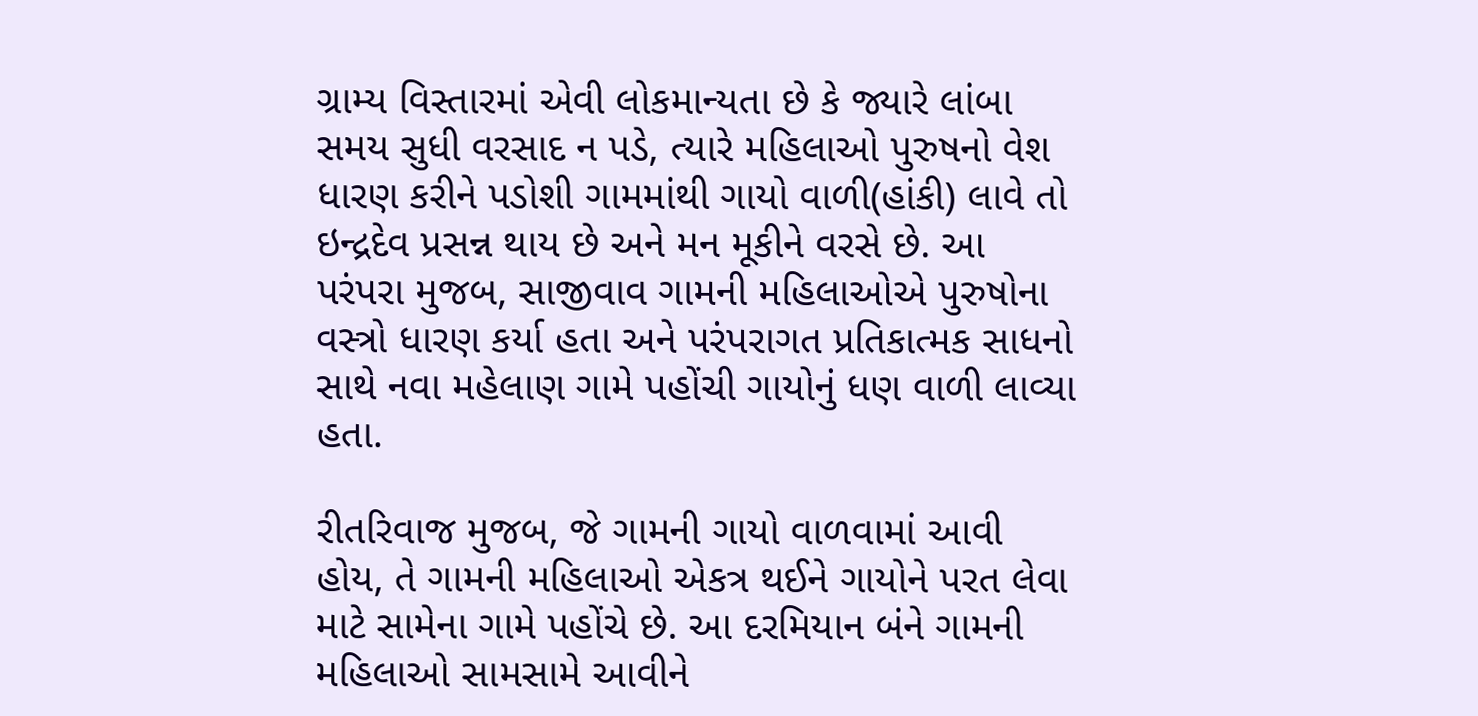ગ્રામ્ય વિસ્તારમાં એવી લોકમાન્યતા છે કે જ્યારે લાંબા સમય સુધી વરસાદ ન પડે, ત્યારે મહિલાઓ પુરુષનો વેશ ધારણ કરીને પડોશી ગામમાંથી ગાયો વાળી(હાંકી) લાવે તો ઇન્દ્રદેવ પ્રસન્ન થાય છે અને મન મૂકીને વરસે છે. આ પરંપરા મુજબ, સાજીવાવ ગામની મહિલાઓએ પુરુષોના વસ્ત્રો ધારણ કર્યા હતા અને પરંપરાગત પ્રતિકાત્મક સાધનો સાથે નવા મહેલાણ ગામે પહોંચી ગાયોનું ધણ વાળી લાવ્યા હતા.

રીતરિવાજ મુજબ, જે ગામની ગાયો વાળવામાં આવી હોય, તે ગામની મહિલાઓ એકત્ર થઈને ગાયોને પરત લેવા માટે સામેના ગામે પહોંચે છે. આ દરમિયાન બંને ગામની મહિલાઓ સામસામે આવીને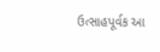ઉત્સાહપૂર્વક આ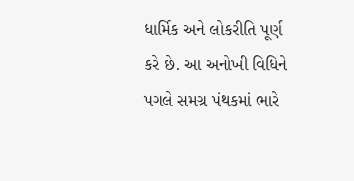ધાર્મિક અને લોકરીતિ પૂર્ણ કરે છે. આ અનોખી વિધિને પગલે સમગ્ર પંથકમાં ભારે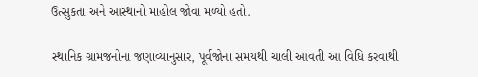ઉત્સુકતા અને આસ્થાનો માહોલ જોવા મળ્યો હતો.

સ્થાનિક ગ્રામજનોના જણાવ્યાનુસાર, પૂર્વજોના સમયથી ચાલી આવતી આ વિધિ કરવાથી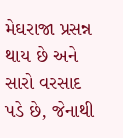મેઘરાજા પ્રસન્ન થાય છે અને સારો વરસાદ પડે છે, જેનાથી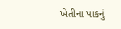ખેતીના પાકનું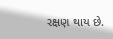રક્ષણ થાય છે.